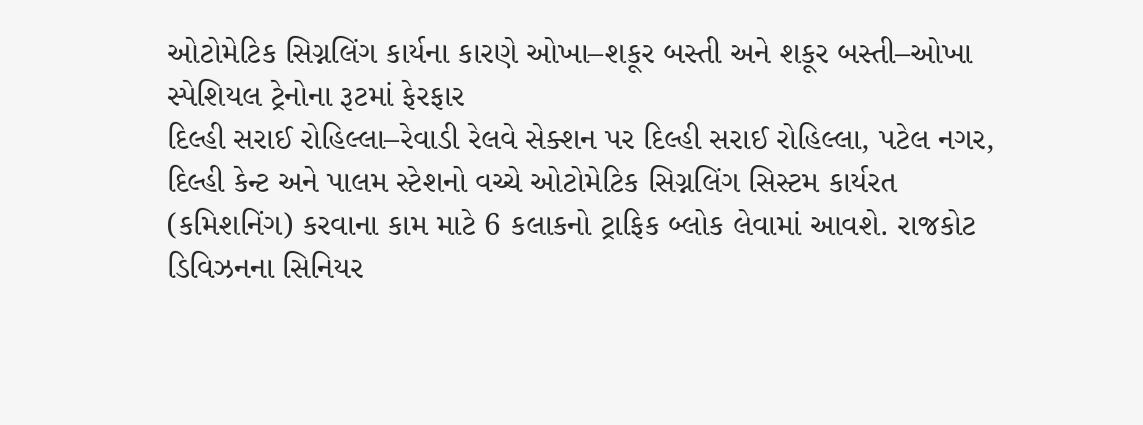ઓટોમેટિક સિગ્નલિંગ કાર્યના કારણે ઓખા–શકૂર બસ્તી અને શકૂર બસ્તી–ઓખા સ્પેશિયલ ટ્રેનોના રૂટમાં ફેરફાર
દિલ્હી સરાઈ રોહિલ્લા–રેવાડી રેલવે સેક્શન પર દિલ્હી સરાઈ રોહિલ્લા, પટેલ નગર, દિલ્હી કેન્ટ અને પાલમ સ્ટેશનો વચ્ચે ઓટોમેટિક સિગ્નલિંગ સિસ્ટમ કાર્યરત (કમિશનિંગ) કરવાના કામ માટે 6 કલાકનો ટ્રાફિક બ્લોક લેવામાં આવશે. રાજકોટ ડિવિઝનના સિનિયર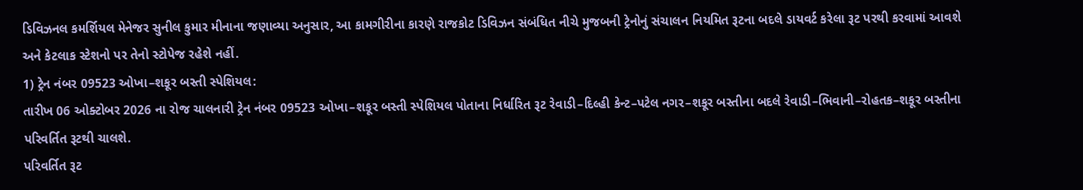ડિવિઝનલ કમર્શિયલ મેનેજર સુનીલ કુમાર મીનાના જણાવ્યા અનુસાર, આ કામગીરીના કારણે રાજકોટ ડિવિઝન સંબંધિત નીચે મુજબની ટ્રેનોનું સંચાલન નિયમિત રૂટના બદલે ડાયવર્ટ કરેલા રૂટ પરથી કરવામાં આવશે અને કેટલાક સ્ટેશનો પર તેનો સ્ટોપેજ રહેશે નહીં.
1) ટ્રેન નંબર 09523 ઓખા–શકૂર બસ્તી સ્પેશિયલ:
તારીખ 06 ઓક્ટોબર 2026 ના રોજ ચાલનારી ટ્રેન નંબર 09523 ઓખા–શકૂર બસ્તી સ્પેશિયલ પોતાના નિર્ધારિત રૂટ રેવાડી–દિલ્હી કેન્ટ–પટેલ નગર–શકૂર બસ્તીના બદલે રેવાડી–ભિવાની–રોહતક–શકૂર બસ્તીના પરિવર્તિત રૂટથી ચાલશે.
પરિવર્તિત રૂટ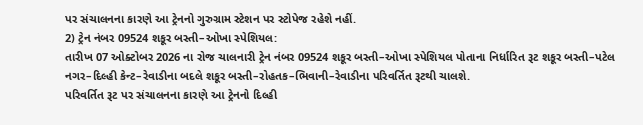પર સંચાલનના કારણે આ ટ્રેનનો ગુરુગ્રામ સ્ટેશન પર સ્ટોપેજ રહેશે નહીં.
2) ટ્રેન નંબર 09524 શકૂર બસ્તી–ઓખા સ્પેશિયલ:
તારીખ 07 ઓક્ટોબર 2026 ના રોજ ચાલનારી ટ્રેન નંબર 09524 શકૂર બસ્તી–ઓખા સ્પેશિયલ પોતાના નિર્ધારિત રૂટ શકૂર બસ્તી–પટેલ નગર–દિલ્હી કેન્ટ–રેવાડીના બદલે શકૂર બસ્તી–રોહતક–ભિવાની–રેવાડીના પરિવર્તિત રૂટથી ચાલશે.
પરિવર્તિત રૂટ પર સંચાલનના કારણે આ ટ્રેનનો દિલ્હી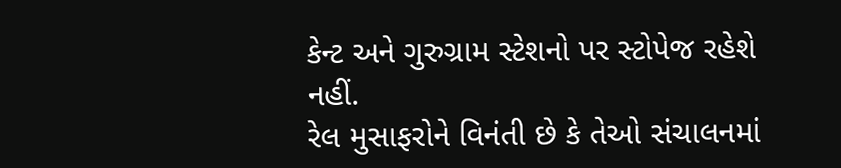કેન્ટ અને ગુરુગ્રામ સ્ટેશનો પર સ્ટોપેજ રહેશે નહીં.
રેલ મુસાફરોને વિનંતી છે કે તેઓ સંચાલનમાં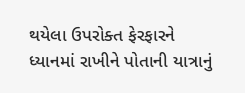થયેલા ઉપરોક્ત ફેરફારને ધ્યાનમાં રાખીને પોતાની યાત્રાનું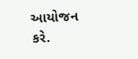આયોજન કરે.